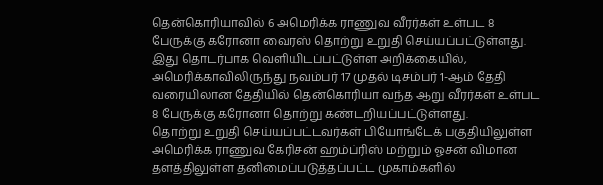தென்கொரியாவில் 6 அமெரிக்க ராணுவ வீரர்கள் உள்பட 8 பேருக்கு கரோனா வைரஸ் தொற்று உறுதி செய்யப்பட்டுள்ளது.
இது தொடர்பாக வெளியிடப்பட்டுள்ள அறிக்கையில், அமெரிக்காவிலிருந்து நவம்பர் 17 முதல் டிசம்பர் 1-ஆம் தேதி வரையிலான தேதியில் தென்கொரியா வந்த ஆறு வீரர்கள் உள்பட 8 பேருக்கு கரோனா தொற்று கண்டறியப்பட்டுள்ளது.
தொற்று உறுதி செய்யப்பட்டவர்கள் பியோங்டேக் பகுதியிலுள்ள அமெரிக்க ராணுவ கேரிசன் ஹம்ப்ரிஸ் மற்றும் ஓசன் விமான தளத்திலுள்ள தனிமைப்படுத்தப்பட்ட முகாம்களில்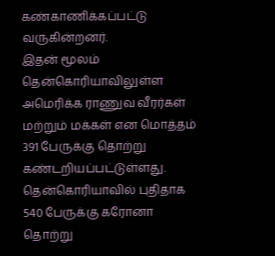கண்காணிக்கப்பட்டு வருகின்றனர்.
இதன் மூலம் தென்கொரியாவிலுள்ள அமெரிக்க ராணுவ வீரர்கள் மற்றும் மக்கள் என மொத்தம் 391 பேருக்கு தொற்று கண்டறியப்பட்டுள்ளது.
தென்கொரியாவில் புதிதாக 540 பேருக்கு கரோனா தொற்று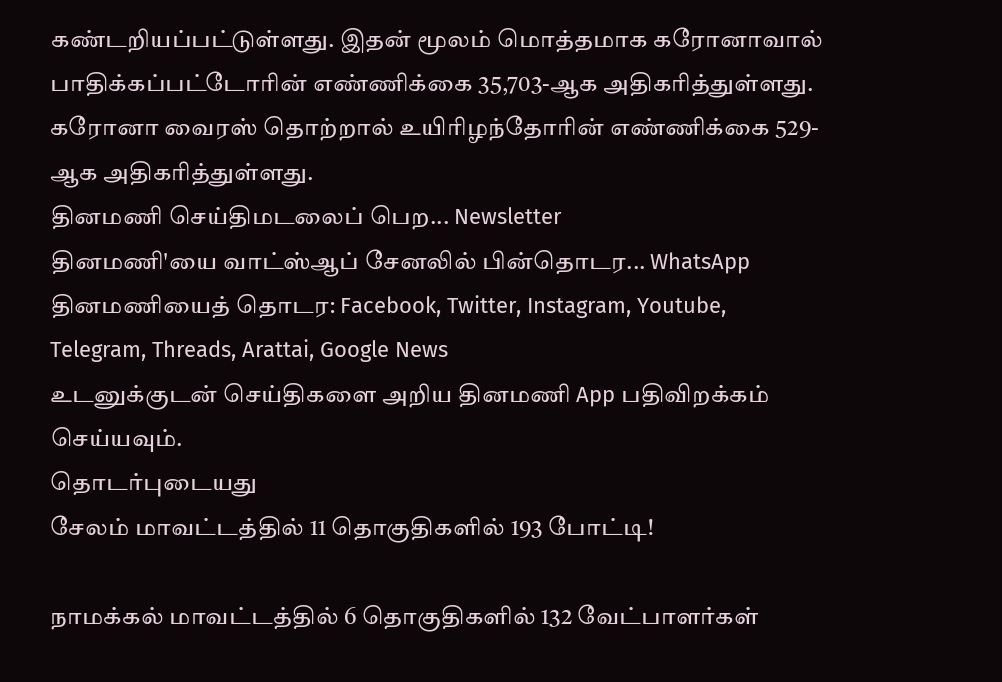கண்டறியப்பட்டுள்ளது. இதன் மூலம் மொத்தமாக கரோனாவால் பாதிக்கப்பட்டோரின் எண்ணிக்கை 35,703-ஆக அதிகரித்துள்ளது. கரோனா வைரஸ் தொற்றால் உயிரிழந்தோரின் எண்ணிக்கை 529-ஆக அதிகரித்துள்ளது.
தினமணி செய்திமடலைப் பெற... Newsletter
தினமணி'யை வாட்ஸ்ஆப் சேனலில் பின்தொடர... WhatsApp
தினமணியைத் தொடர: Facebook, Twitter, Instagram, Youtube, Telegram, Threads, Arattai, Google News
உடனுக்குடன் செய்திகளை அறிய தினமணி App பதிவிறக்கம் செய்யவும்.
தொடர்புடையது
சேலம் மாவட்டத்தில் 11 தொகுதிகளில் 193 போட்டி!

நாமக்கல் மாவட்டத்தில் 6 தொகுதிகளில் 132 வேட்பாளர்கள்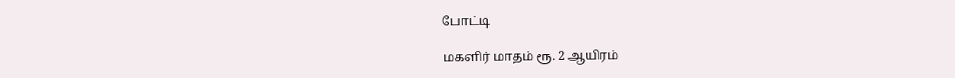போட்டி

மகளிர் மாதம் ரூ. 2 ஆயிரம்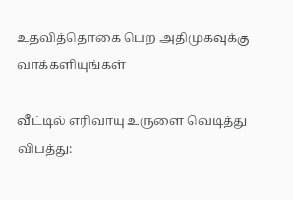உதவித்தொகை பெற அதிமுகவுக்கு வாக்களியுங்கள்

வீட்டில் எரிவாயு உருளை வெடித்து விபத்து: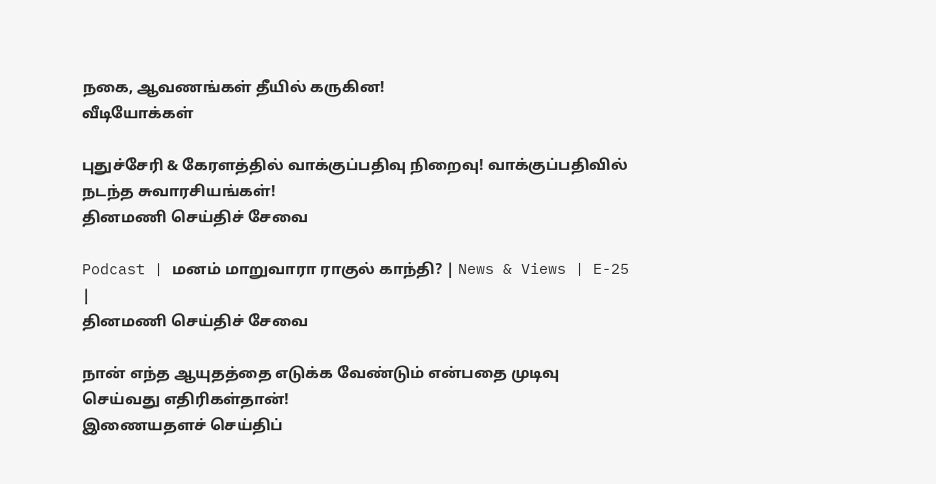நகை, ஆவணங்கள் தீயில் கருகின!
வீடியோக்கள்

புதுச்சேரி & கேரளத்தில் வாக்குப்பதிவு நிறைவு! வாக்குப்பதிவில் நடந்த சுவாரசியங்கள்!
தினமணி செய்திச் சேவை

Podcast | மனம் மாறுவாரா ராகுல் காந்தி? | News & Views | E-25 |
தினமணி செய்திச் சேவை

நான் எந்த ஆயுதத்தை எடுக்க வேண்டும் என்பதை முடிவு செய்வது எதிரிகள்தான்!
இணையதளச் செய்திப்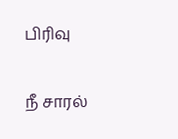பிரிவு

நீ சாரல்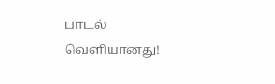பாடல் வெளியானது!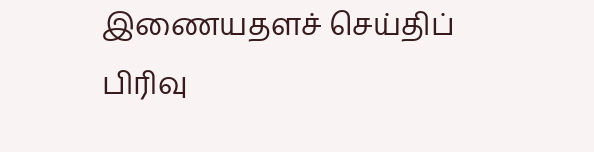இணையதளச் செய்திப் பிரிவு